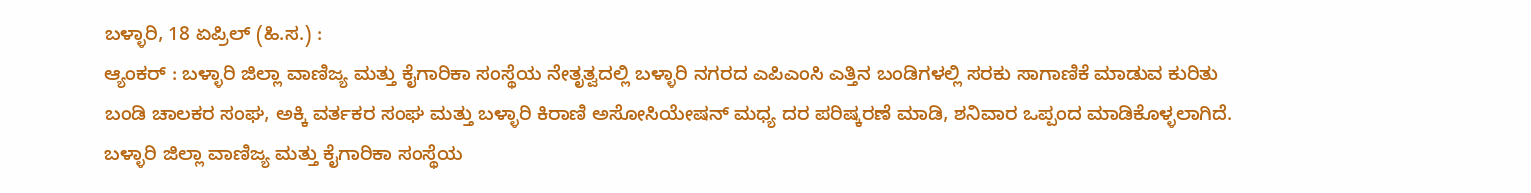ಬಳ್ಳಾರಿ, 18 ಏಪ್ರಿಲ್ (ಹಿ.ಸ.) :
ಆ್ಯಂಕರ್ : ಬಳ್ಳಾರಿ ಜಿಲ್ಲಾ ವಾಣಿಜ್ಯ ಮತ್ತು ಕೈಗಾರಿಕಾ ಸಂಸ್ಥೆಯ ನೇತೃತ್ವದಲ್ಲಿ ಬಳ್ಳಾರಿ ನಗರದ ಎಪಿಎಂಸಿ ಎತ್ತಿನ ಬಂಡಿಗಳಲ್ಲಿ ಸರಕು ಸಾಗಾಣಿಕೆ ಮಾಡುವ ಕುರಿತು ಬಂಡಿ ಚಾಲಕರ ಸಂಘ, ಅಕ್ಕಿ ವರ್ತಕರ ಸಂಘ ಮತ್ತು ಬಳ್ಳಾರಿ ಕಿರಾಣಿ ಅಸೋಸಿಯೇಷನ್ ಮಧ್ಯ ದರ ಪರಿಷ್ಕರಣೆ ಮಾಡಿ, ಶನಿವಾರ ಒಪ್ಪಂದ ಮಾಡಿಕೊಳ್ಳಲಾಗಿದೆ.
ಬಳ್ಳಾರಿ ಜಿಲ್ಲಾ ವಾಣಿಜ್ಯ ಮತ್ತು ಕೈಗಾರಿಕಾ ಸಂಸ್ಥೆಯ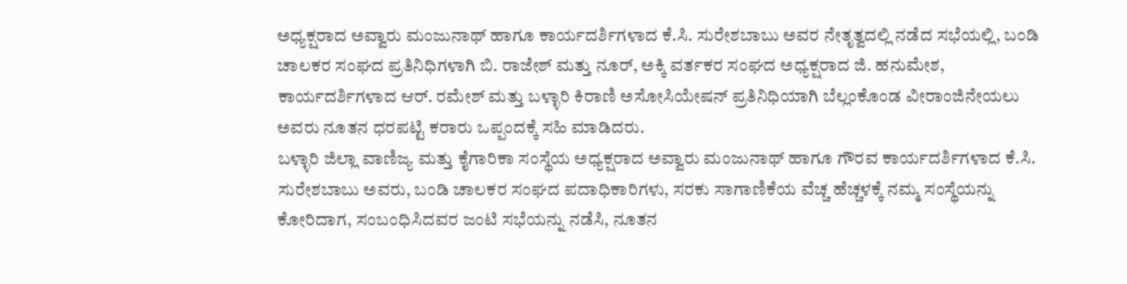ಅಧ್ಯಕ್ಷರಾದ ಅವ್ವಾರು ಮಂಜುನಾಥ್ ಹಾಗೂ ಕಾರ್ಯದರ್ಶಿಗಳಾದ ಕೆ.ಸಿ. ಸುರೇಶಬಾಬು ಅವರ ನೇತೃತ್ವದಲ್ಲಿ ನಡೆದ ಸಭೆಯಲ್ಲಿ, ಬಂಡಿ ಚಾಲಕರ ಸಂಘದ ಪ್ರತಿನಿಧಿಗಳಾಗಿ ಬಿ. ರಾಜೇಶ್ ಮತ್ತು ನೂರ್, ಅಕ್ಕಿ ವರ್ತಕರ ಸಂಘದ ಅಧ್ಯಕ್ಷರಾದ ಜಿ. ಹನುಮೇಶ, ಕಾರ್ಯದರ್ಶಿಗಳಾದ ಆರ್. ರಮೇಶ್ ಮತ್ತು ಬಳ್ಳಾರಿ ಕಿರಾಣಿ ಅಸೋಸಿಯೇಷನ್ ಪ್ರತಿನಿಧಿಯಾಗಿ ಬೆಲ್ಲಂಕೊಂಡ ವೀರಾಂಜಿನೇಯಲು ಅವರು ನೂತನ ಧರಪಟ್ಟಿ ಕರಾರು ಒಪ್ಪಂದಕ್ಕೆ ಸಹಿ ಮಾಡಿದರು.
ಬಳ್ಳಾರಿ ಜಿಲ್ಲಾ ವಾಣಿಜ್ಯ ಮತ್ತು ಕೈಗಾರಿಕಾ ಸಂಸ್ಥೆಯ ಅಧ್ಯಕ್ಷರಾದ ಅವ್ವಾರು ಮಂಜುನಾಥ್ ಹಾಗೂ ಗೌರವ ಕಾರ್ಯದರ್ಶಿಗಳಾದ ಕೆ.ಸಿ. ಸುರೇಶಬಾಬು ಅವರು, ಬಂಡಿ ಚಾಲಕರ ಸಂಘದ ಪದಾಧಿಕಾರಿಗಳು, ಸರಕು ಸಾಗಾಣಿಕೆಯ ವೆಚ್ಚ ಹೆಚ್ಚಳಕ್ಕೆ ನಮ್ಮ ಸಂಸ್ಥೆಯನ್ನು ಕೋರಿದಾಗ, ಸಂಬಂಧಿಸಿದವರ ಜಂಟಿ ಸಭೆಯನ್ನು ನಡೆಸಿ, ನೂತನ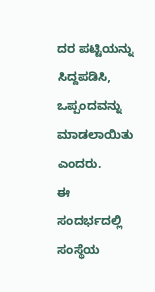ದರ ಪಟ್ಟಿಯನ್ನು ಸಿದ್ದಪಡಿಸಿ, ಒಪ್ಪಂದವನ್ನು ಮಾಡಲಾಯಿತು ಎಂದರು.
ಈ ಸಂದರ್ಭದಲ್ಲಿ ಸಂಸ್ಥೆಯ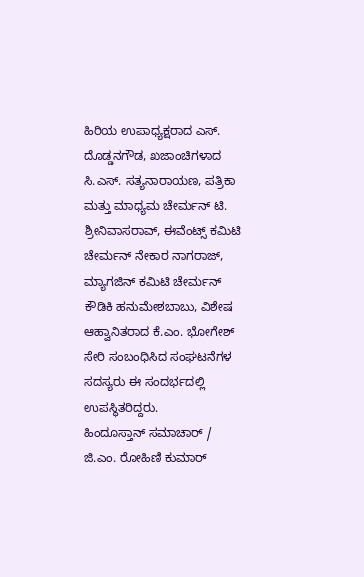ಹಿರಿಯ ಉಪಾಧ್ಯಕ್ಷರಾದ ಎಸ್. ದೊಡ್ಡನಗೌಡ, ಖಜಾಂಚಿಗಳಾದ ಸಿ.ಎಸ್. ಸತ್ಯನಾರಾಯಣ, ಪತ್ರಿಕಾ ಮತ್ತು ಮಾಧ್ಯಮ ಚೇರ್ಮನ್ ಟಿ. ಶ್ರೀನಿವಾಸರಾವ್, ಈವೆಂಟ್ಸ್ ಕಮಿಟಿ ಚೇರ್ಮನ್ ನೇಕಾರ ನಾಗರಾಜ್, ಮ್ಯಾಗಜಿನ್ ಕಮಿಟಿ ಚೇರ್ಮನ್ ಕೌಡಿಕಿ ಹನುಮೇಶಬಾಬು, ವಿಶೇಷ ಆಹ್ವಾನಿತರಾದ ಕೆ.ಎಂ. ಭೋಗೇಶ್ ಸೇರಿ ಸಂಬಂಧಿಸಿದ ಸಂಘಟನೆಗಳ ಸದಸ್ಯರು ಈ ಸಂದರ್ಭದಲ್ಲಿ ಉಪಸ್ಥಿತರಿದ್ದರು.
ಹಿಂದೂಸ್ತಾನ್ ಸಮಾಚಾರ್ / ಜಿ.ಎಂ. ರೋಹಿಣಿ ಕುಮಾರ್